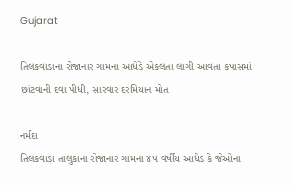Gujarat

તિલકવાડાના રોજાનાર ગામના આધેડે એકલતા લાગી આવતા કપાસમાં છાંટવાની દવા પીધી, સારવાર દરમિયાન મોત

નર્મદા
તિલકવાડા તાલુકાના રોજાનાર ગામના ૪૫ વર્ષીય આધેડ કે જેઓના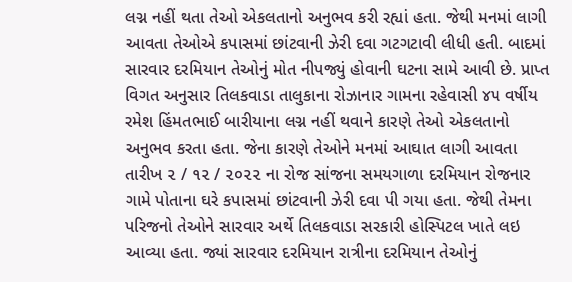લગ્ન નહીં થતા તેઓ એકલતાનો અનુભવ કરી રહ્યાં હતા. જેથી મનમાં લાગી આવતા તેઓએ કપાસમાં છાંટવાની ઝેરી દવા ગટગટાવી લીધી હતી. બાદમાં સારવાર દરમિયાન તેઓનું મોત નીપજ્યું હોવાની ઘટના સામે આવી છે. પ્રાપ્ત વિગત અનુસાર તિલકવાડા તાલુકાના રોઝાનાર ગામના રહેવાસી ૪૫ વર્ષીય રમેશ હિંમતભાઈ બારીયાના લગ્ન નહીં થવાને કારણે તેઓ એકલતાનો અનુભવ કરતા હતા. જેના કારણે તેઓને મનમાં આઘાત લાગી આવતા તારીખ ૨ / ૧૨ / ૨૦૨૨ ના રોજ સાંજના સમયગાળા દરમિયાન રોજનાર ગામે પોતાના ઘરે કપાસમાં છાંટવાની ઝેરી દવા પી ગયા હતા. જેથી તેમના પરિજનો તેઓને સારવાર અર્થે તિલકવાડા સરકારી હોસ્પિટલ ખાતે લઇ આવ્યા હતા. જ્યાં સારવાર દરમિયાન રાત્રીના દરમિયાન તેઓનું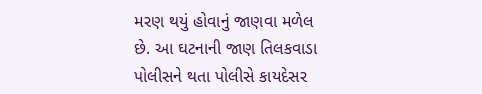મરણ થયું હોવાનું જાણવા મળેલ છે. આ ઘટનાની જાણ તિલકવાડા પોલીસને થતા પોલીસે કાયદેસર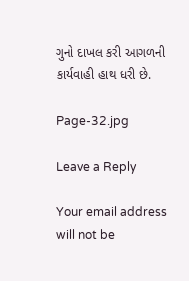ગુનો દાખલ કરી આગળની કાર્યવાહી હાથ ધરી છે.

Page-32.jpg

Leave a Reply

Your email address will not be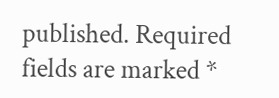published. Required fields are marked *